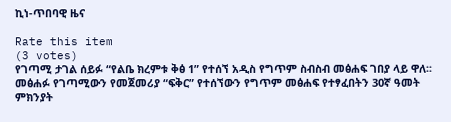ኪነ-ጥበባዊ ዜና

Rate this item
(3 votes)
የገጣሚ ታገል ሰይፉ “የልቤ ክረምቱ ቅፅ 1” የተሰኘ አዲስ የግጥም ስብስብ መፅሐፍ ገበያ ላይ ዋለ፡፡ መፅሐፉ የገጣሚውን የመጀመሪያ “ፍቅር” የተሰኘውን የግጥም መፅሐፍ የተፃፈበትን 30ኛ ዓመት ምክንያት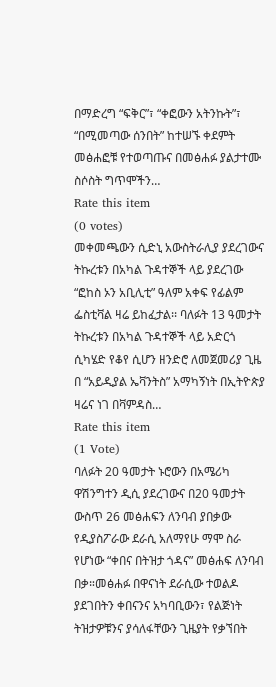በማድረግ “ፍቅር”፣ “ቀፎውን አትንኩት”፣ “በሚመጣው ሰንበት” ከተሠኙ ቀደምት መፅሐፎቹ የተወጣጡና በመፅሐፉ ያልታተሙ ስሶስት ግጥሞችን…
Rate this item
(0 votes)
መቀመጫውን ሲድኒ አውስትራሊያ ያደረገውና ትኩረቱን በአካል ጉዳተኞች ላይ ያደረገው “ፎከስ ኦን አቢሊቲ” ዓለም አቀፍ የፊልም ፌስቲቫል ዛሬ ይከፈታል፡፡ ባለፉት 13 ዓመታት ትኩረቱን በአካል ጉዳተኞች ላይ አድርጎ ሲካሄድ የቆየ ሲሆን ዘንድሮ ለመጀመሪያ ጊዜ በ “አይዲያል ኤቫንትስ” አማካኝነት በኢትዮጵያ ዛሬና ነገ በቫምዳስ…
Rate this item
(1 Vote)
ባለፉት 20 ዓመታት ኑሮውን በአሜሪካ ዋሽንግተን ዲሲ ያደረገውና በ20 ዓመታት ውስጥ 26 መፅሐፍን ለንባብ ያበቃው የዲያስፖራው ደራሲ አለማየሁ ማሞ ስራ የሆነው “ቀበና በትዝታ ጎዳና” መፅሐፍ ለንባብ በቃ።መፅሐፉ በዋናነት ደራሲው ተወልዶ ያደገበትን ቀበናንና አካባቢውን፣ የልጅነት ትዝታዎቹንና ያሳለፋቸውን ጊዜያት የቃኘበት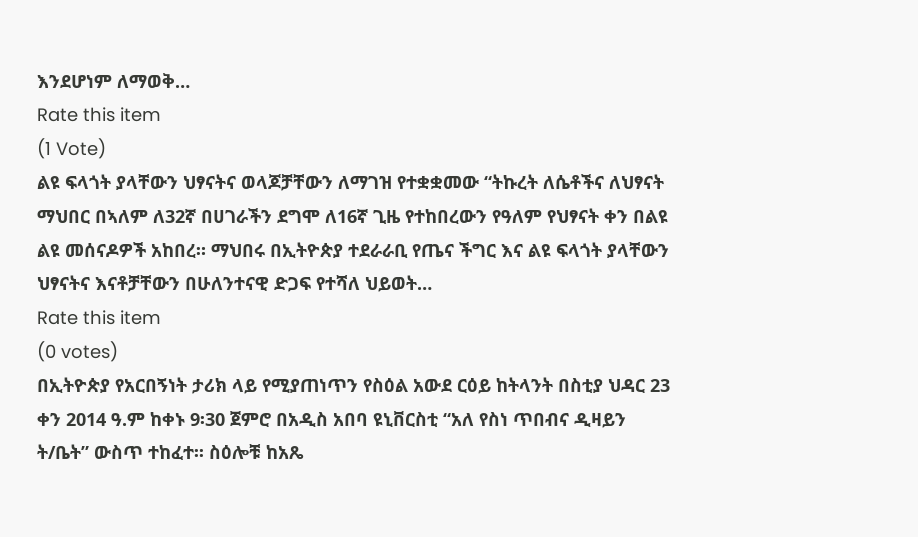እንደሆነም ለማወቅ…
Rate this item
(1 Vote)
ልዩ ፍላጎት ያላቸውን ህፃናትና ወላጆቻቸውን ለማገዝ የተቋቋመው “ትኩረት ለሴቶችና ለህፃናት ማህበር በኣለም ለ32ኛ በሀገራችን ደግሞ ለ16ኛ ጊዜ የተከበረውን የዓለም የህፃናት ቀን በልዩ ልዩ መሰናዶዎች አከበረ። ማህበሩ በኢትዮጵያ ተደራራቢ የጤና ችግር እና ልዩ ፍላጎት ያላቸውን ህፃናትና እናቶቻቸውን በሁለንተናዊ ድጋፍ የተሻለ ህይወት…
Rate this item
(0 votes)
በኢትዮጵያ የአርበኝነት ታሪክ ላይ የሚያጠነጥን የስዕል አውደ ርዕይ ከትላንት በስቲያ ህዳር 23 ቀን 2014 ዓ.ም ከቀኑ 9፡30 ጀምሮ በአዲስ አበባ ዩኒቨርስቲ “አለ የስነ ጥበብና ዲዛይን ት/ቤት” ውስጥ ተከፈተ፡፡ ስዕሎቹ ከአጼ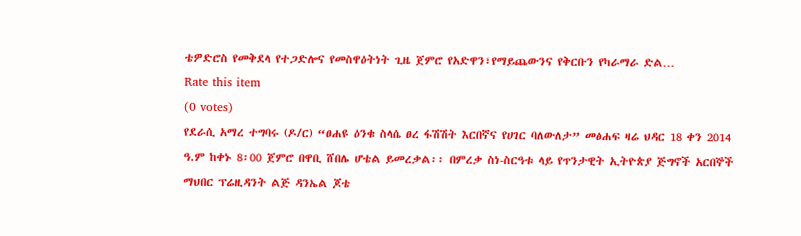ቴዎድሮስ የመቅደላ የተጋድሎና የመስዋዕትነት ጊዜ ጀምሮ የአድዋን፣የማይጨውንና የቅርቡን የካራማራ ድል…
Rate this item
(0 votes)
የደራሲ አማረ ተግባሩ (ዶ/ር) “ፀሐዩ ዕንቁ ስላሴ ፀረ ፋሽሽት እርበኛና የሀገር ባለውለታ” መፅሐፍ ዛሬ ህዳር 18 ቀን 2014 ዓ.ም ከቀኑ 8፡00 ጀምሮ በዋቢ ሸበሌ ሆቴል ይመረቃል፡፡ በምረቃ ስነ-ስርዓቱ ላይ የጥንታዊት ኢትዮጵያ ጅግኖች አርበኞች ማህበር ፕሬዚዳንት ልጅ ዳንኤል ጆቴ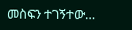መስፍን ተገኝተው…